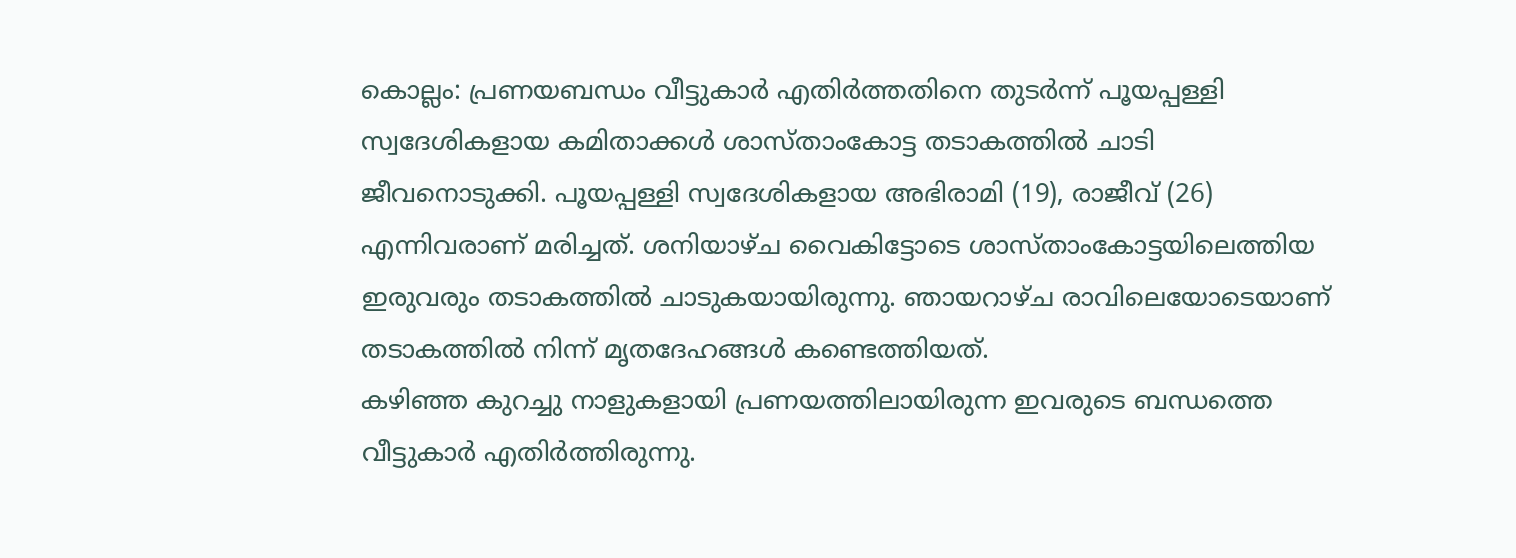കൊല്ലം: പ്രണയബന്ധം വീട്ടുകാർ എതിർത്തതിനെ തുടർന്ന് പൂയപ്പള്ളി സ്വദേശികളായ കമിതാക്കൾ ശാസ്താംകോട്ട തടാകത്തിൽ ചാടി ജീവനൊടുക്കി. പൂയപ്പള്ളി സ്വദേശികളായ അഭിരാമി (19), രാജീവ് (26) എന്നിവരാണ് മരിച്ചത്. ശനിയാഴ്ച വൈകിട്ടോടെ ശാസ്താംകോട്ടയിലെത്തിയ ഇരുവരും തടാകത്തിൽ ചാടുകയായിരുന്നു. ഞായറാഴ്ച രാവിലെയോടെയാണ് തടാകത്തിൽ നിന്ന് മൃതദേഹങ്ങൾ കണ്ടെത്തിയത്.
കഴിഞ്ഞ കുറച്ചു നാളുകളായി പ്രണയത്തിലായിരുന്ന ഇവരുടെ ബന്ധത്തെ വീട്ടുകാർ എതിർത്തിരുന്നു.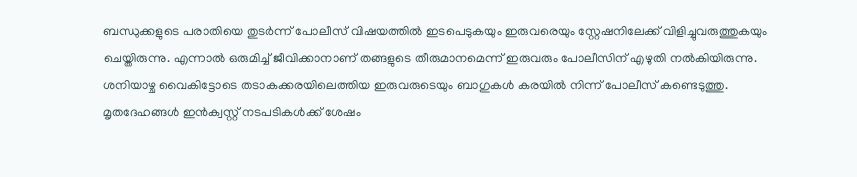ബന്ധുക്കളുടെ പരാതിയെ തുടർന്ന് പോലീസ് വിഷയത്തിൽ ഇടപെടുകയും ഇരുവരെയും സ്റ്റേഷനിലേക്ക് വിളിച്ചുവരുത്തുകയും ചെയ്തിരുന്നു. എന്നാൽ ഒരുമിച്ച് ജീവിക്കാനാണ് തങ്ങളുടെ തീരുമാനമെന്ന് ഇരുവരും പോലീസിന് എഴുതി നൽകിയിരുന്നു.
ശനിയാഴ്ച വൈകിട്ടോടെ തടാകക്കരയിലെത്തിയ ഇരുവരുടെയും ബാഗുകൾ കരയിൽ നിന്ന് പോലീസ് കണ്ടെടുത്തു. മൃതദേഹങ്ങൾ ഇൻക്വസ്റ്റ് നടപടികൾക്ക് ശേഷം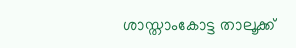ശാസ്താംകോട്ട താലൂക്ക്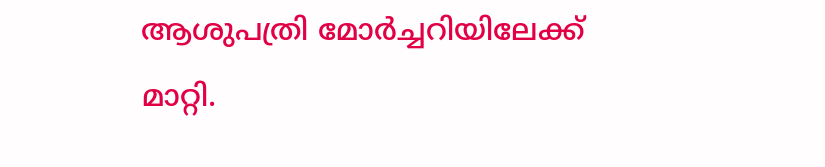ആശുപത്രി മോർച്ചറിയിലേക്ക് മാറ്റി.